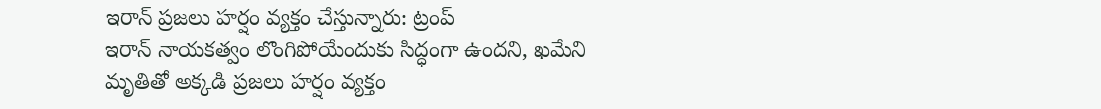ఇరాన్ ప్రజలు హర్షం వ్యక్తం చేస్తున్నారు: ట్రంప్
ఇరాన్ నాయకత్వం లొంగిపోయేందుకు సిద్ధంగా ఉందని, ఖమేని మృతితో అక్కడి ప్రజలు హర్షం వ్యక్తం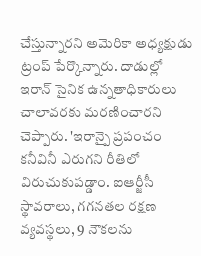చేస్తున్నారని అమెరికా అధ్యక్షుడు ట్రంప్ పేర్కొన్నారు. దాడుల్లో ఇరాన్ సైనిక ఉన్నతాధికారులు చాలావరకు మరణించారని చెప్పారు. 'ఇరాన్పై ప్రపంచం కనీవినీ ఎరుగని రీతిలో విరుచుకుపడ్డాం. ఐఆర్జీసీ స్థావరాలు, గగనతల రక్షణ వ్యవస్థలు, 9 నౌకలను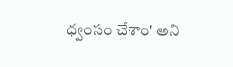ధ్వంసం చేశాం' అని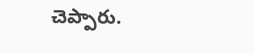చెప్పారు.